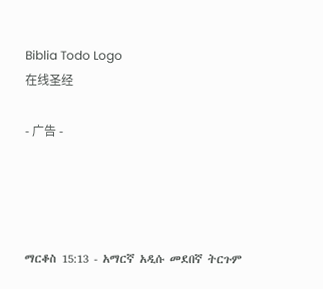Biblia Todo Logo
在线圣经

- 广告 -




ማርቆስ 15:13 - አማርኛ አዲሱ መደበኛ ትርጉም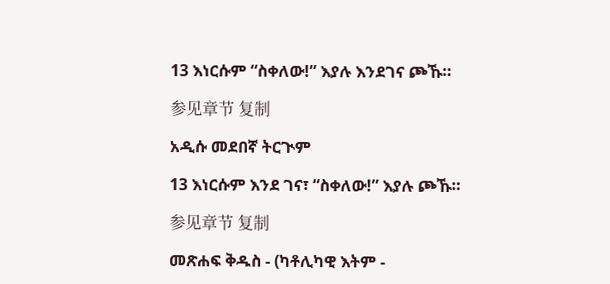13 እነርሱም “ስቀለው!” እያሉ እንደገና ጮኹ።

参见章节 复制

አዲሱ መደበኛ ትርጒም

13 እነርሱም እንደ ገና፣ “ስቀለው!” እያሉ ጮኹ።

参见章节 复制

መጽሐፍ ቅዱስ - (ካቶሊካዊ እትም -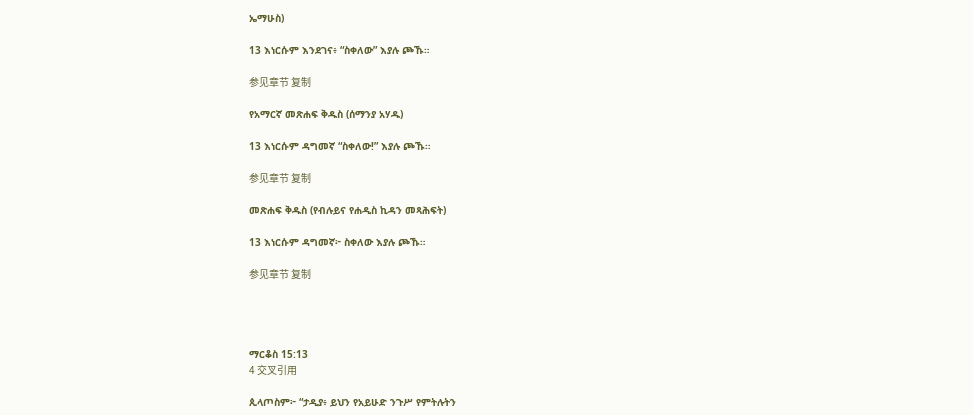ኤማሁስ)

13 እነርሱም እንደገና፥ “ስቀለው” እያሉ ጮኹ።

参见章节 复制

የአማርኛ መጽሐፍ ቅዱስ (ሰማንያ አሃዱ)

13 እነርሱም ዳግመኛ “ስቀለው!” እያሉ ጮኹ።

参见章节 复制

መጽሐፍ ቅዱስ (የብሉይና የሐዲስ ኪዳን መጻሕፍት)

13 እነርሱም ዳግመኛ፦ ስቀለው እያሉ ጮኹ።

参见章节 复制




ማርቆስ 15:13
4 交叉引用

ጲላጦስም፦ “ታዲያ፥ ይህን የአይሁድ ንጉሥ የምትሉትን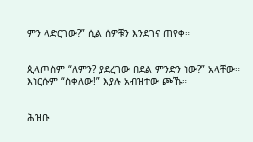ምን ላድርገው?” ሲል ሰዎቹን እንደገና ጠየቀ።


ጲላጦስም “ለምን? ያደረገው በደል ምንድን ነው?” አላቸው። እነርሱም “ስቀለው!” እያሉ አብዝተው ጮኹ።


ሕዝቡ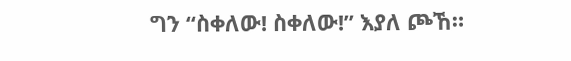ግን “ስቀለው! ስቀለው!” እያለ ጮኸ።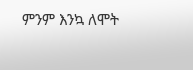ምንም እንኳ ለሞት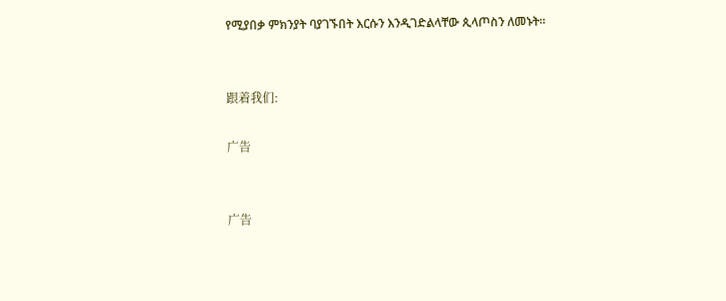የሚያበቃ ምክንያት ባያገኙበት እርሱን እንዲገድልላቸው ጲላጦስን ለመኑት።


跟着我们:

广告


广告